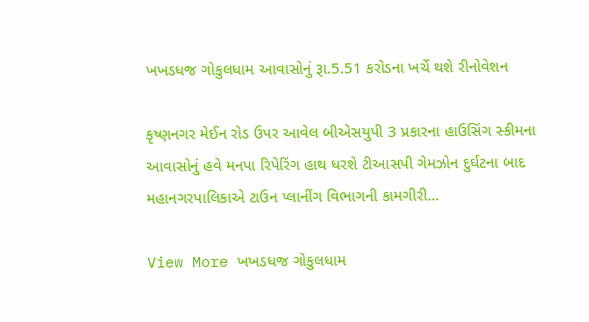ખખડધજ ગોકુલધામ આવાસોનું રૂા.5.51 કરોડના ખર્ચે થશે રીનોવેશન

કૃષ્ણનગર મેઈન રોડ ઉપર આવેલ બીએસયુપી 3 પ્રકારના હાઉસિંગ સ્કીમના આવાસોનું હવે મનપા રિપેરિંગ હાથ ધરશે ટીઆસપી ગેમઝોન દુર્ઘટના બાદ મહાનગરપાલિકાએ ટાઉન પ્લાનીંગ વિભાગની કામગીરી…

View More ખખડધજ ગોકુલધામ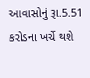આવાસોનું રૂા.5.51 કરોડના ખર્ચે થશે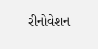રીનોવેશન